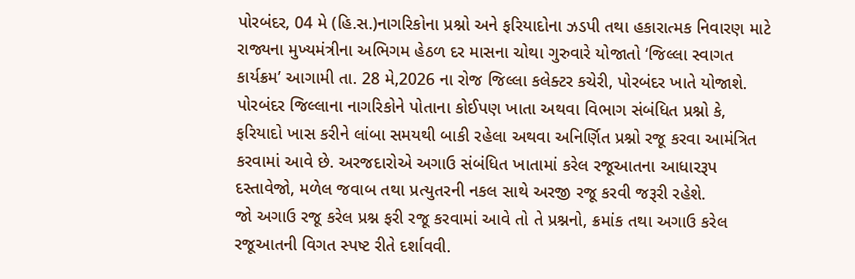પોરબંદર, 04 મે (હિ.સ.)નાગરિકોના પ્રશ્નો અને ફરિયાદોના ઝડપી તથા હકારાત્મક નિવારણ માટે રાજ્યના મુખ્યમંત્રીના અભિગમ હેઠળ દર માસના ચોથા ગુરુવારે યોજાતો ‘જિલ્લા સ્વાગત કાર્યક્રમ’ આગામી તા. 28 મે,2026 ના રોજ જિલ્લા કલેક્ટર કચેરી, પોરબંદર ખાતે યોજાશે.
પોરબંદર જિલ્લાના નાગરિકોને પોતાના કોઈપણ ખાતા અથવા વિભાગ સંબંધિત પ્રશ્નો કે, ફરિયાદો ખાસ કરીને લાંબા સમયથી બાકી રહેલા અથવા અનિર્ણિત પ્રશ્નો રજૂ કરવા આમંત્રિત કરવામાં આવે છે. અરજદારોએ અગાઉ સંબંધિત ખાતામાં કરેલ રજૂઆતના આધારરૂપ દસ્તાવેજો, મળેલ જવાબ તથા પ્રત્યુતરની નકલ સાથે અરજી રજૂ કરવી જરૂરી રહેશે.
જો અગાઉ રજૂ કરેલ પ્રશ્ન ફરી રજૂ કરવામાં આવે તો તે પ્રશ્નનો, ક્રમાંક તથા અગાઉ કરેલ રજૂઆતની વિગત સ્પષ્ટ રીતે દર્શાવવી.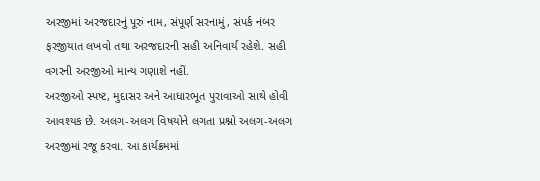અરજીમાં અરજદારનું પૂરું નામ, સંપૂર્ણ સરનામું, સંપર્ક નંબર ફરજીયાત લખવો તથા અરજદારની સહી અનિવાર્ય રહેશે. સહી વગરની અરજીઓ માન્ય ગણાશે નહીં.
અરજીઓ સ્પષ્ટ, મુદાસર અને આધારભૂત પુરાવાઓ સાથે હોવી આવશ્યક છે. અલગ-અલગ વિષયોને લગતા પ્રશ્નો અલગ-અલગ અરજીમાં રજૂ કરવા. આ કાર્યક્રમમાં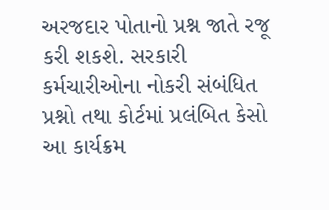અરજદાર પોતાનો પ્રશ્ન જાતે રજૂ કરી શકશે. સરકારી કર્મચારીઓના નોકરી સંબંધિત પ્રશ્નો તથા કોર્ટમાં પ્રલંબિત કેસો આ કાર્યક્રમ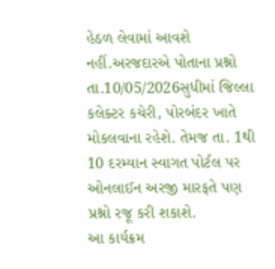હેઠળ લેવામાં આવશે નહીં.અરજદારએ પોતાના પ્રશ્નો તા.10/05/2026સુધીમાં જિલ્લા કલેક્ટર કચેરી, પોરબંદર ખાતે મોકલવાના રહેશે. તેમજ તા. 1થી 10 દરમ્યાન સ્વાગત પોર્ટલ પર ઓનલાઈન અરજી મારફતે પણ પ્રશ્નો રજૂ કરી શકાશે.
આ કાર્યક્રમ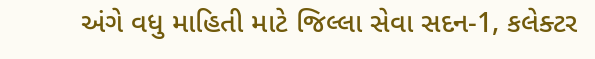અંગે વધુ માહિતી માટે જિલ્લા સેવા સદન-1, કલેક્ટર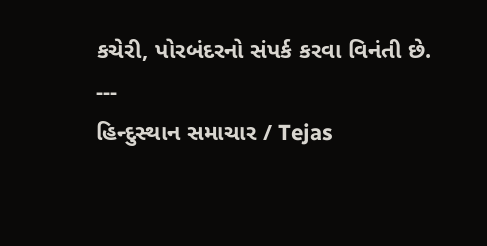કચેરી, પોરબંદરનો સંપર્ક કરવા વિનંતી છે.
---
હિન્દુસ્થાન સમાચાર / Tejas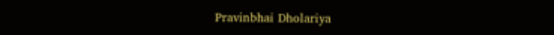Pravinbhai Dholariya